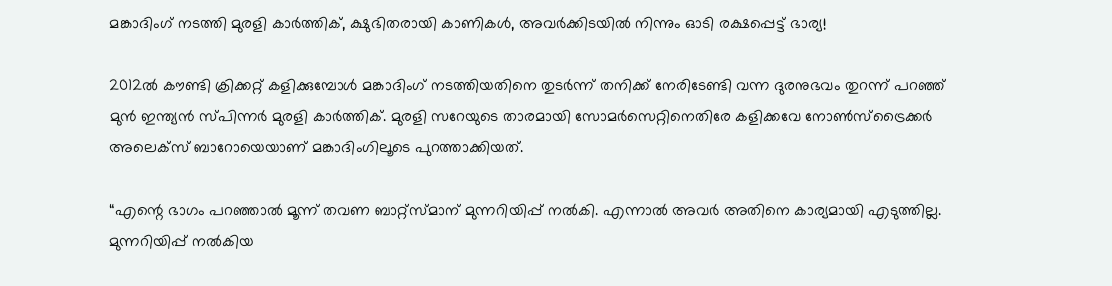മങ്കാദിംഗ് നടത്തി മുരളി കാര്‍ത്തിക്, ക്ഷുഭിതരായി കാണികള്‍, അവര്‍ക്കിടയില്‍ നിന്നും ഓടി രക്ഷപ്പെട്ട് ഭാര്യ!

2012ല്‍ കൗണ്ടി ക്രിക്കറ്റ് കളിക്കുമ്പോള്‍ മങ്കാദിംഗ് നടത്തിയതിനെ തുടര്‍ന്ന് തനിക്ക് നേരിടേണ്ടി വന്ന ദുരനുഭവം തുറന്ന് പറഞ്ഞ് മുന്‍ ഇന്ത്യന്‍ സ്പിന്നര്‍ മുരളി കാര്‍ത്തിക്. മുരളി സറേയുടെ താരമായി സോമര്‍സെറ്റിനെതിരേ കളിക്കവേ നോണ്‍സ്ട്രൈക്കര്‍ അലെക്സ് ബാറോയെയാണ് മങ്കാദിംഗിലൂടെ പുറത്താക്കിയത്.

“എന്റെ ഭാഗം പറഞ്ഞാല്‍ മൂന്ന് തവണ ബാറ്റ്സ്മാന് മുന്നറിയിപ്പ് നല്‍കി. എന്നാല്‍ അവര്‍ അതിനെ കാര്യമായി എടുത്തില്ല. മുന്നറിയിപ്പ് നല്‍കിയ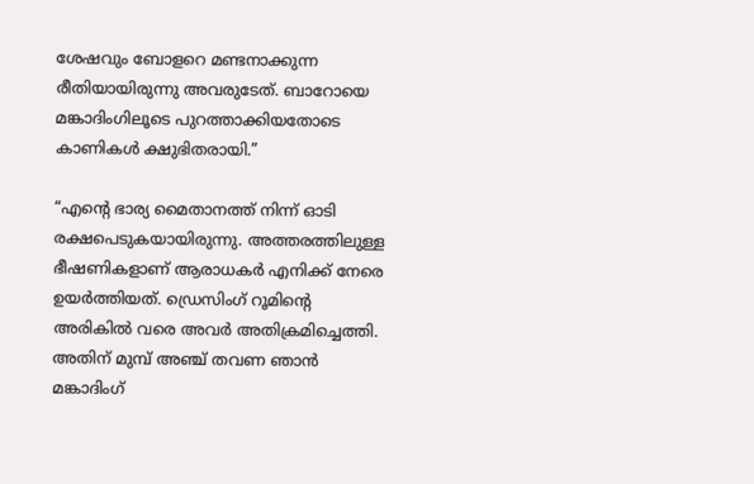ശേഷവും ബോളറെ മണ്ടനാക്കുന്ന രീതിയായിരുന്നു അവരുടേത്. ബാറോയെ മങ്കാദിംഗിലൂടെ പുറത്താക്കിയതോടെ കാണികള്‍ ക്ഷുഭിതരായി.”

“എന്റെ ഭാര്യ മൈതാനത്ത് നിന്ന് ഓടി രക്ഷപെടുകയായിരുന്നു. അത്തരത്തിലുള്ള ഭീഷണികളാണ് ആരാധകര്‍ എനിക്ക് നേരെ ഉയര്‍ത്തിയത്. ഡ്രെസിംഗ് റൂമിന്റെ അരികില്‍ വരെ അവര്‍ അതിക്രമിച്ചെത്തി. അതിന് മുമ്പ് അഞ്ച് തവണ ഞാന്‍ മങ്കാദിംഗ്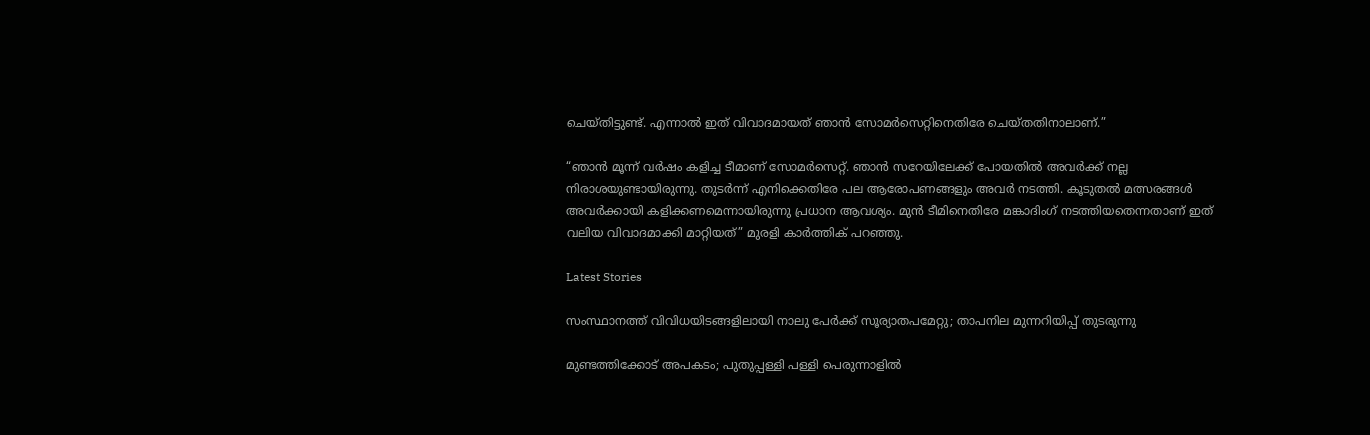ചെയ്തിട്ടുണ്ട്. എന്നാല്‍ ഇത് വിവാദമായത് ഞാന്‍ സോമര്‍സെറ്റിനെതിരേ ചെയ്തതിനാലാണ്.”

“ഞാന്‍ മൂന്ന് വര്‍ഷം കളിച്ച ടീമാണ് സോമര്‍സെറ്റ്. ഞാന്‍ സറേയിലേക്ക് പോയതില്‍ അവര്‍ക്ക് നല്ല നിരാശയുണ്ടായിരുന്നു. തുടര്‍ന്ന് എനിക്കെതിരേ പല ആരോപണങ്ങളും അവര്‍ നടത്തി. കൂടുതല്‍ മത്സരങ്ങള്‍ അവര്‍ക്കായി കളിക്കണമെന്നായിരുന്നു പ്രധാന ആവശ്യം. മുന്‍ ടീമിനെതിരേ മങ്കാദിംഗ് നടത്തിയതെന്നതാണ് ഇത് വലിയ വിവാദമാക്കി മാറ്റിയത്” മുരളി കാര്‍ത്തിക് പറഞ്ഞു.

Latest Stories

സംസ്ഥാനത്ത് വിവിധയിടങ്ങളിലായി നാലു പേർക്ക് സൂര്യാതപമേറ്റു; താപനില മുന്നറിയിപ്പ് തുടരുന്നു

മുണ്ടത്തിക്കോട് അപകടം; പുതുപ്പള്ളി പള്ളി പെരുന്നാളിൽ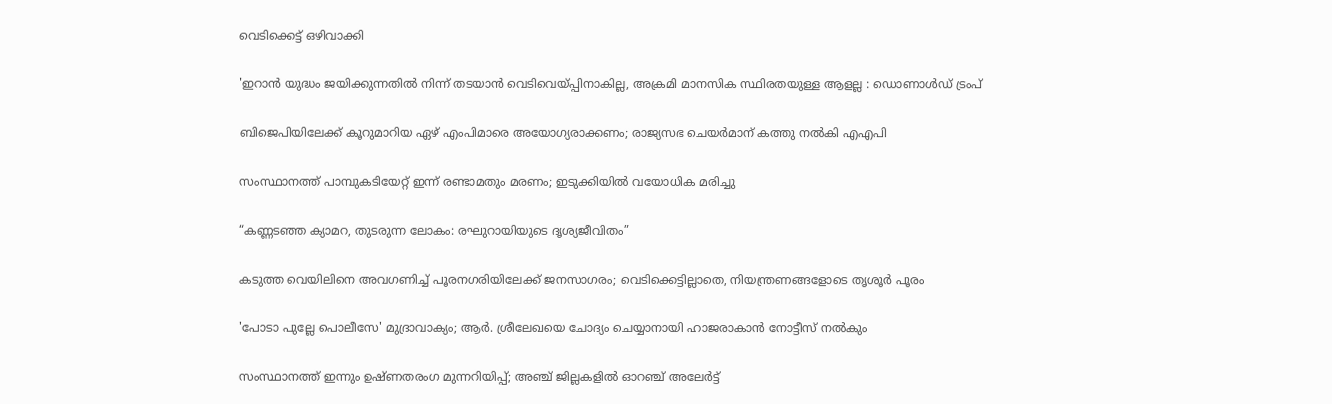വെടിക്കെട്ട് ഒഴിവാക്കി

'ഇറാൻ യുദ്ധം ജയിക്കുന്നതിൽ നിന്ന് തടയാൻ വെടിവെയ്പ്പിനാകില്ല, അക്രമി മാനസിക സ്ഥിരതയുള്ള ആളല്ല : ഡൊണാൾഡ് ട്രംപ്

ബിജെപിയിലേക്ക് കൂറുമാറിയ ഏഴ് എംപിമാരെ അയോഗ്യരാക്കണം; രാജ്യസഭ ചെയർമാന് കത്തു നൽകി എഎപി

സംസ്ഥാനത്ത് പാമ്പുകടിയേറ്റ് ഇന്ന് രണ്ടാമതും മരണം; ഇടുക്കിയിൽ വയോധിക മരിച്ചു

“കണ്ണടഞ്ഞ ക്യാമറ, തുടരുന്ന ലോകം: രഘുറായിയുടെ ദൃശ്യജീവിതം”

കടുത്ത വെയിലിനെ അവഗണിച്ച് പൂരനഗരിയിലേക്ക് ജനസാഗരം; വെടിക്കെട്ടില്ലാതെ, നിയന്ത്രണങ്ങളോടെ തൃശൂർ പൂരം

'പോടാ പുല്ലേ പൊലീസേ' മുദ്രാവാക്യം; ആർ. ശ്രീലേഖയെ ചോദ്യം ചെയ്യാനായി ഹാജരാകാൻ നോട്ടീസ് നൽകും

സംസ്ഥാനത്ത് ഇന്നും ഉഷ്ണതരംഗ മുന്നറിയിപ്പ്; അഞ്ച് ജില്ലകളിൽ ഓറഞ്ച് അലേർട്ട്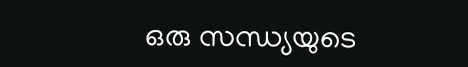ഒരു സന്ധ്യയുടെ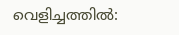വെളിച്ചത്തിൽ: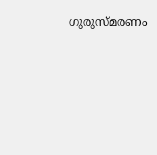ഗുരുസ്മരണം